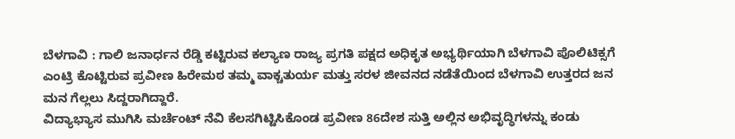ಬೆಳಗಾವಿ : ಗಾಲಿ ಜನಾರ್ಧನ ರೆಡ್ಡಿ ಕಟ್ಟಿರುವ ಕಲ್ಯಾಣ ರಾಜ್ಯ ಪ್ರಗತಿ ಪಕ್ಷದ ಅಧಿಕೃತ ಅಭ್ಯರ್ಥಿಯಾಗಿ ಬೆಳಗಾವಿ ಪೊಲಿಟಿಕ್ಸಗೆ ಎಂಟ್ರಿ ಕೊಟ್ಟಿರುವ ಪ್ರವೀಣ ಹಿರೇಮಠ ತಮ್ಮ ವಾಕ್ಚತುರ್ಯ ಮತ್ತು ಸರಳ ಜೀವನದ ನಡೆತೆಯಿಂದ ಬೆಳಗಾವಿ ಉತ್ತರದ ಜನ ಮನ ಗೆಲ್ಲಲು ಸಿದ್ದರಾಗಿದ್ದಾರೆ.
ವಿದ್ಯಾಭ್ಯಾಸ ಮುಗಿಸಿ ಮರ್ಚೆಂಟ್ ನೆವಿ ಕೆಲಸಗಿಟ್ಟಿಸಿಕೊಂಡ ಪ್ರವೀಣ 86ದೇಶ ಸುತ್ತಿ ಅಲ್ಲಿನ ಅಭಿವೃದ್ಧಿಗಳನ್ನು ಕಂಡು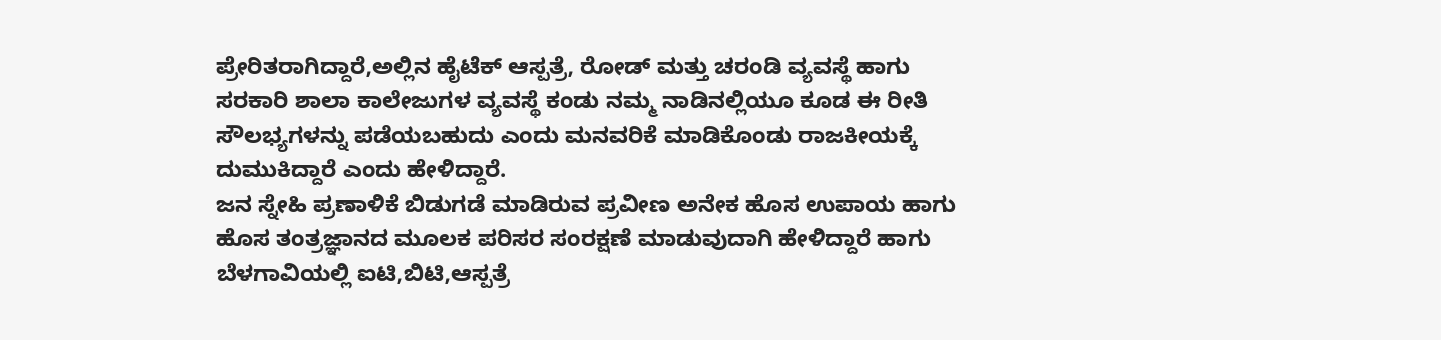ಪ್ರೇರಿತರಾಗಿದ್ದಾರೆ,ಅಲ್ಲಿನ ಹೈಟೆಕ್ ಆಸ್ಪತ್ರೆ, ರೋಡ್ ಮತ್ತು ಚರಂಡಿ ವ್ಯವಸ್ಥೆ ಹಾಗು ಸರಕಾರಿ ಶಾಲಾ ಕಾಲೇಜುಗಳ ವ್ಯವಸ್ಥೆ ಕಂಡು ನಮ್ಮ ನಾಡಿನಲ್ಲಿಯೂ ಕೂಡ ಈ ರೀತಿ ಸೌಲಭ್ಯಗಳನ್ನು ಪಡೆಯಬಹುದು ಎಂದು ಮನವರಿಕೆ ಮಾಡಿಕೊಂಡು ರಾಜಕೀಯಕ್ಕೆ ದುಮುಕಿದ್ದಾರೆ ಎಂದು ಹೇಳಿದ್ದಾರೆ.
ಜನ ಸ್ನೇಹಿ ಪ್ರಣಾಳಿಕೆ ಬಿಡುಗಡೆ ಮಾಡಿರುವ ಪ್ರವೀಣ ಅನೇಕ ಹೊಸ ಉಪಾಯ ಹಾಗು ಹೊಸ ತಂತ್ರಜ್ಞಾನದ ಮೂಲಕ ಪರಿಸರ ಸಂರಕ್ಷಣೆ ಮಾಡುವುದಾಗಿ ಹೇಳಿದ್ದಾರೆ ಹಾಗು ಬೆಳಗಾವಿಯಲ್ಲಿ ಐಟಿ,ಬಿಟಿ,ಆಸ್ಪತ್ರೆ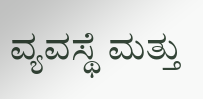ವ್ಯವಸ್ಥೆ ಮತ್ತು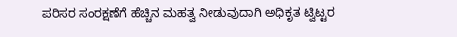ಪರಿಸರ ಸಂರಕ್ಷಣೆಗೆ ಹೆಚ್ಚಿನ ಮಹತ್ವ ನೀಡುವುದಾಗಿ ಅಧಿಕೃತ ಟ್ವಿಟ್ಟರ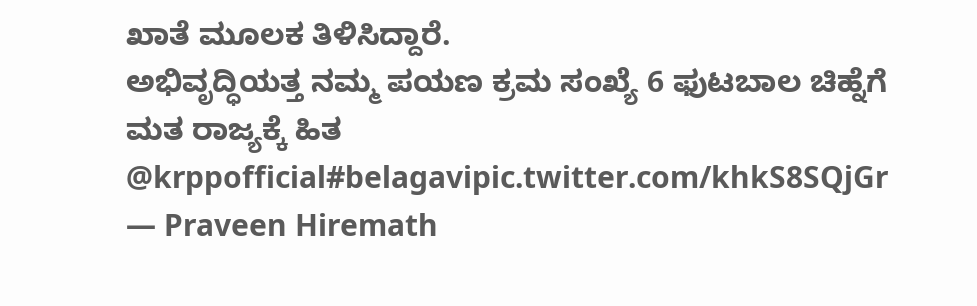ಖಾತೆ ಮೂಲಕ ತಿಳಿಸಿದ್ದಾರೆ.
ಅಭಿವೃದ್ಧಿಯತ್ತ ನಮ್ಮ ಪಯಣ ಕ್ರಮ ಸಂಖ್ಯೆ 6 ಫುಟಬಾಲ ಚಿಹ್ನೆಗೆ ಮತ ರಾಜ್ಯಕ್ಕೆ ಹಿತ @krppofficial#belagavipic.twitter.com/khkS8SQjGr
— Praveen Hiremath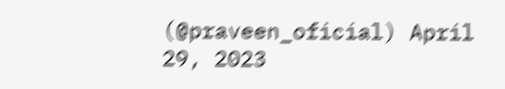(@praveen_oficial) April 29, 2023